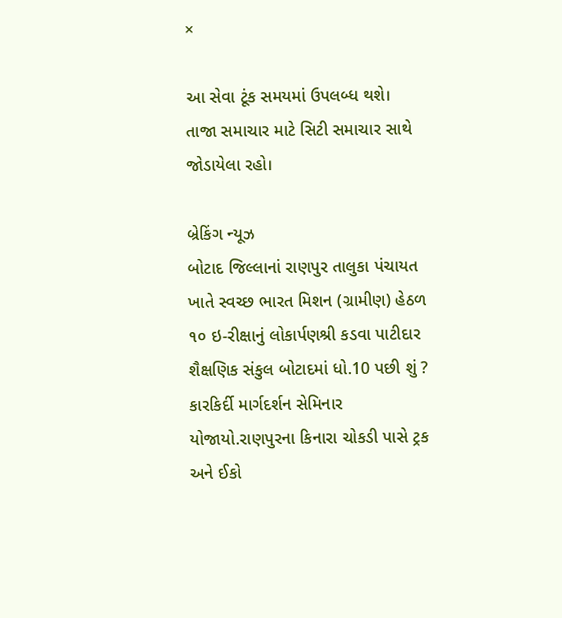×

આ સેવા ટૂંક સમયમાં ઉપલબ્ધ થશે।
તાજા સમાચાર માટે સિટી સમાચાર સાથે જોડાયેલા રહો।

બ્રેકિંગ ન્યૂઝ
બોટાદ જિલ્લાનાં રાણપુર તાલુકા પંચાયત ખાતે સ્વચ્છ ભારત મિશન (ગ્રામીણ) હેઠળ ૧૦ ઇ-રીક્ષાનું લોકાર્પણશ્રી કડવા પાટીદાર શૈક્ષણિક સંકુલ બોટાદમાં ધો.10 પછી શું ? કારકિર્દી માર્ગદર્શન સેમિનાર યોજાયો.રાણપુરના કિનારા ચોકડી પાસે ટ્રક અને ઈકો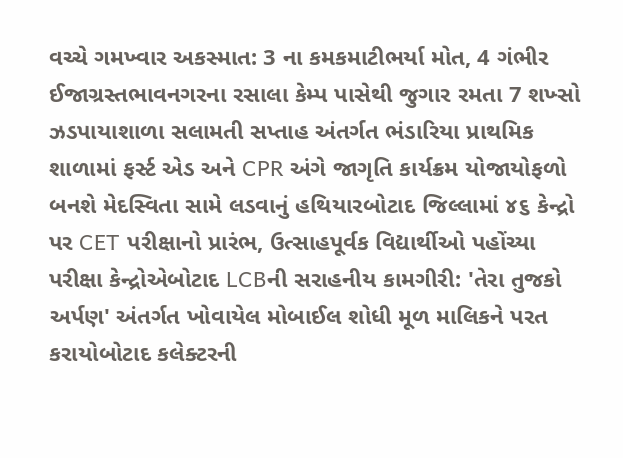વચ્ચે ગમખ્વાર અકસ્માત: 3 ના કમકમાટીભર્યા મોત, 4 ગંભીર ઈજાગ્રસ્તભાવનગરના રસાલા કેમ્પ પાસેથી જુગાર રમતા 7 શખ્સો ઝડપાયાશાળા સલામતી સપ્તાહ અંતર્ગત ભંડારિયા પ્રાથમિક શાળામાં ફર્સ્ટ એડ અને CPR અંગે જાગૃતિ કાર્યક્રમ યોજાયોફળો બનશે મેદસ્વિતા સામે લડવાનું હથિયારબોટાદ જિલ્લામાં ૪૬ કેન્દ્રો પર CET પરીક્ષાનો પ્રારંભ, ઉત્સાહપૂર્વક વિદ્યાર્થીઓ પહોંચ્યા પરીક્ષા કેન્દ્રોએબોટાદ LCBની સરાહનીય કામગીરી: 'તેરા તુજકો અર્પણ' અંતર્ગત ખોવાયેલ મોબાઈલ શોધી મૂળ માલિકને પરત કરાયોબોટાદ કલેક્ટરની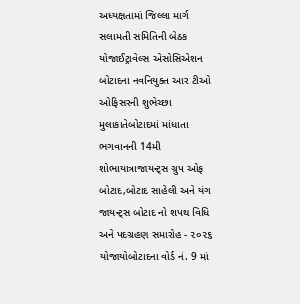અધ્યક્ષતામાં જિલ્લા માર્ગ સલામતી સમિતિની બેઠક યોજાઈટ્રાવેલ્સ એસોસિએશન બોટાદના નવનિયુક્ત આર ટીઓ ઓફિસરની શુભેચ્છા મુલાકાતેબોટાદમાં માંધાતા ભગવાનની 14મી શોભાયાત્રાજાયન્ટ્સ ગ્રુપ ઓફ બોટાદ,બોટાદ સાહેલી અને યંગ જાયન્ટ્સ બોટાદ નો શપથ વિધિ અને પદગ્રહણ સમારોહ - ૨૦૨૬ યોજાયોબોટાદના વોર્ડ નં. 9 માં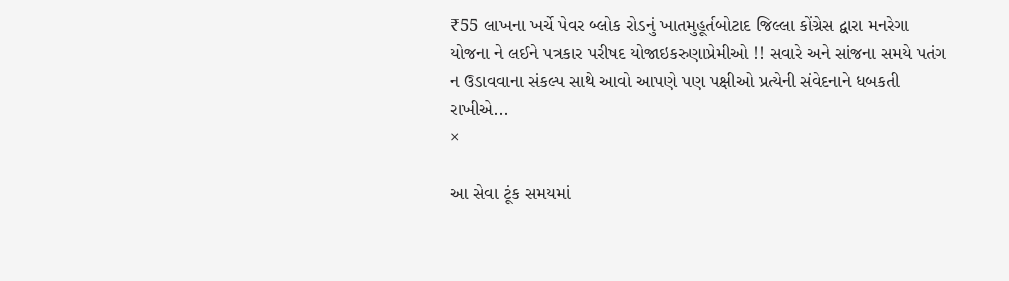₹55 લાખના ખર્ચે પેવર બ્લોક રોડનું ખાતમુહૂર્તબોટાદ જિલ્લા કોંગ્રેસ દ્વારા મનરેગા યોજના ને લઈને પત્રકાર પરીષદ યોજાઇકરુણાપ્રેમીઓ !! સવારે અને સાંજના સમયે પતંગ ન ઉડાવવાના સંકલ્પ સાથે આવો આપણે પણ પક્ષીઓ પ્રત્યેની સંવેદનાને ધબકતી રાખીએ...
×

આ સેવા ટૂંક સમયમાં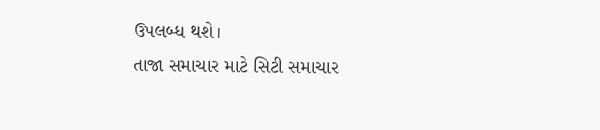ઉપલબ્ધ થશે।
તાજા સમાચાર માટે સિટી સમાચાર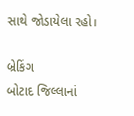સાથે જોડાયેલા રહો।

બ્રેકિંગ
બોટાદ જિલ્લાનાં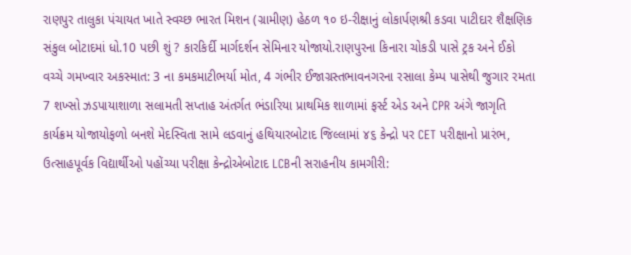રાણપુર તાલુકા પંચાયત ખાતે સ્વચ્છ ભારત મિશન (ગ્રામીણ) હેઠળ ૧૦ ઇ-રીક્ષાનું લોકાર્પણશ્રી કડવા પાટીદાર શૈક્ષણિક સંકુલ બોટાદમાં ધો.10 પછી શું ? કારકિર્દી માર્ગદર્શન સેમિનાર યોજાયો.રાણપુરના કિનારા ચોકડી પાસે ટ્રક અને ઈકો વચ્ચે ગમખ્વાર અકસ્માત: 3 ના કમકમાટીભર્યા મોત, 4 ગંભીર ઈજાગ્રસ્તભાવનગરના રસાલા કેમ્પ પાસેથી જુગાર રમતા 7 શખ્સો ઝડપાયાશાળા સલામતી સપ્તાહ અંતર્ગત ભંડારિયા પ્રાથમિક શાળામાં ફર્સ્ટ એડ અને CPR અંગે જાગૃતિ કાર્યક્રમ યોજાયોફળો બનશે મેદસ્વિતા સામે લડવાનું હથિયારબોટાદ જિલ્લામાં ૪૬ કેન્દ્રો પર CET પરીક્ષાનો પ્રારંભ, ઉત્સાહપૂર્વક વિદ્યાર્થીઓ પહોંચ્યા પરીક્ષા કેન્દ્રોએબોટાદ LCBની સરાહનીય કામગીરી: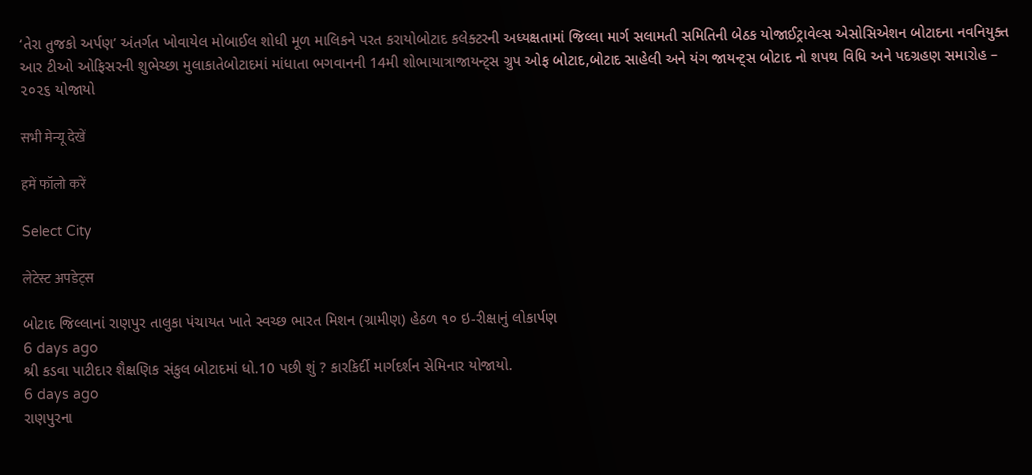‘તેરા તુજકો અર્પણ’ અંતર્ગત ખોવાયેલ મોબાઈલ શોધી મૂળ માલિકને પરત કરાયોબોટાદ કલેક્ટરની અધ્યક્ષતામાં જિલ્લા માર્ગ સલામતી સમિતિની બેઠક યોજાઈટ્રાવેલ્સ એસોસિએશન બોટાદના નવનિયુક્ત આર ટીઓ ઓફિસરની શુભેચ્છા મુલાકાતેબોટાદમાં માંધાતા ભગવાનની 14મી શોભાયાત્રાજાયન્ટ્સ ગ્રુપ ઓફ બોટાદ,બોટાદ સાહેલી અને યંગ જાયન્ટ્સ બોટાદ નો શપથ વિધિ અને પદગ્રહણ સમારોહ – ૨૦૨૬ યોજાયો

सभी मेन्यू देखें

हमें फॉलो करें

Select City

लेटेस्ट अपडेट्स

બોટાદ જિલ્લાનાં રાણપુર તાલુકા પંચાયત ખાતે સ્વચ્છ ભારત મિશન (ગ્રામીણ) હેઠળ ૧૦ ઇ-રીક્ષાનું લોકાર્પણ
6 days ago
શ્રી કડવા પાટીદાર શૈક્ષણિક સંકુલ બોટાદમાં ધો.10 પછી શું ? કારકિર્દી માર્ગદર્શન સેમિનાર યોજાયો.
6 days ago
રાણપુરના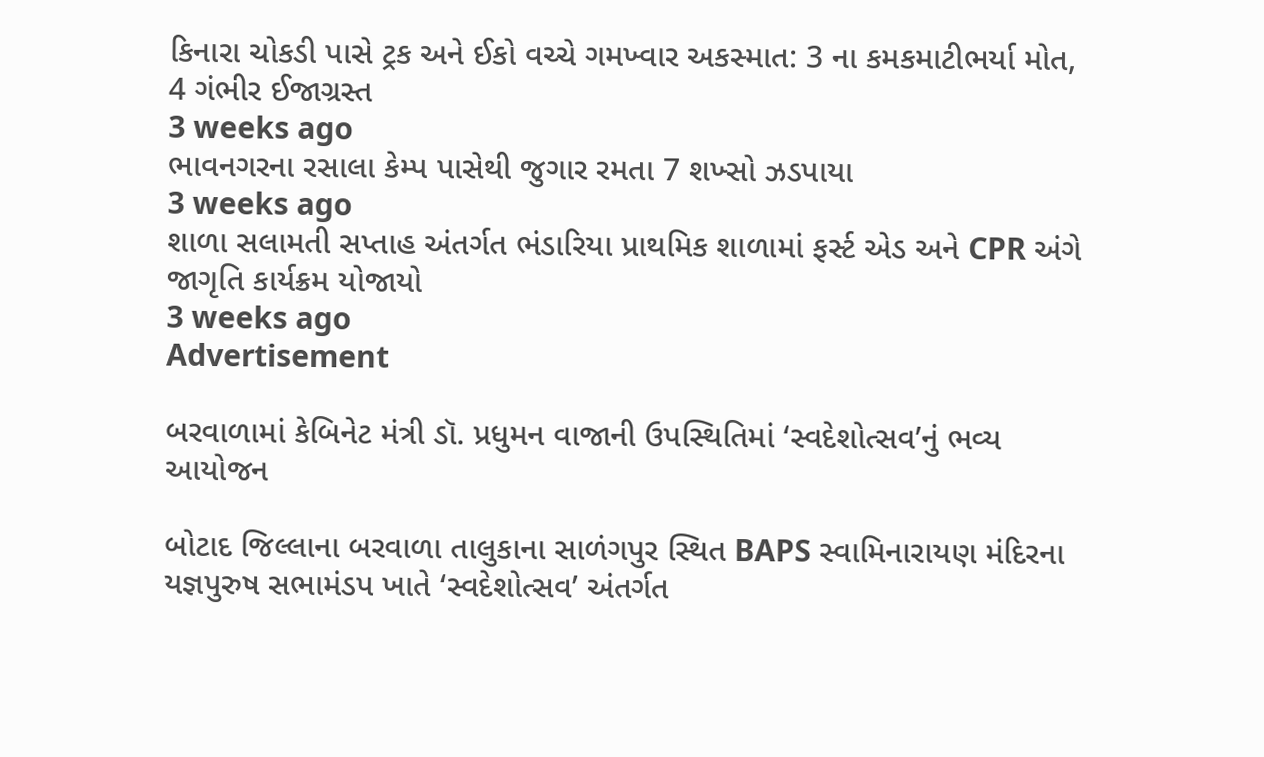કિનારા ચોકડી પાસે ટ્રક અને ઈકો વચ્ચે ગમખ્વાર અકસ્માત: 3 ના કમકમાટીભર્યા મોત, 4 ગંભીર ઈજાગ્રસ્ત
3 weeks ago
ભાવનગરના રસાલા કેમ્પ પાસેથી જુગાર રમતા 7 શખ્સો ઝડપાયા
3 weeks ago
શાળા સલામતી સપ્તાહ અંતર્ગત ભંડારિયા પ્રાથમિક શાળામાં ફર્સ્ટ એડ અને CPR અંગે જાગૃતિ કાર્યક્રમ યોજાયો
3 weeks ago
Advertisement

બરવાળામાં કેબિનેટ મંત્રી ડૉ. પ્રધુમન વાજાની ઉપસ્થિતિમાં ‘સ્વદેશોત્સવ’નું ભવ્ય આયોજન

બોટાદ જિલ્લાના બરવાળા તાલુકાના સાળંગપુર સ્થિત BAPS સ્વામિનારાયણ મંદિરના યજ્ઞપુરુષ સભામંડપ ખાતે ‘સ્વદેશોત્સવ’ અંતર્ગત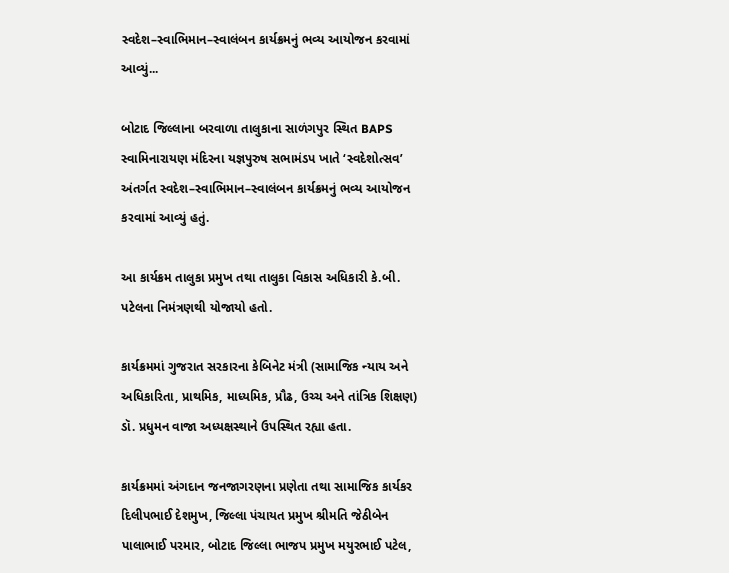સ્વદેશ–સ્વાભિમાન–સ્વાલંબન કાર્યક્રમનું ભવ્ય આયોજન કરવામાં આવ્યું...

બોટાદ જિલ્લાના બરવાળા તાલુકાના સાળંગપુર સ્થિત BAPS સ્વામિનારાયણ મંદિરના યજ્ઞપુરુષ સભામંડપ ખાતે ‘સ્વદેશોત્સવ’ અંતર્ગત સ્વદેશ–સ્વાભિમાન–સ્વાલંબન કાર્યક્રમનું ભવ્ય આયોજન કરવામાં આવ્યું હતું.

આ કાર્યક્રમ તાલુકા પ્રમુખ તથા તાલુકા વિકાસ અધિકારી કે.બી. પટેલના નિમંત્રણથી યોજાયો હતો.

કાર્યક્રમમાં ગુજરાત સરકારના કેબિનેટ મંત્રી (સામાજિક ન્યાય અને અધિકારિતા, પ્રાથમિક, માધ્યમિક, પ્રૌઢ, ઉચ્ચ અને તાંત્રિક શિક્ષણ) ડૉ. પ્રધુમન વાજા અધ્યક્ષસ્થાને ઉપસ્થિત રહ્યા હતા.

કાર્યક્રમમાં અંગદાન જનજાગરણના પ્રણેતા તથા સામાજિક કાર્યકર દિલીપભાઈ દેશમુખ, જિલ્લા પંચાયત પ્રમુખ શ્રીમતિ જેઠીબેન પાલાભાઈ પરમાર, બોટાદ જિલ્લા ભાજપ પ્રમુખ મયુરભાઈ પટેલ,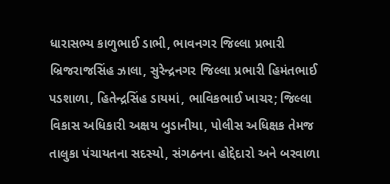ધારાસભ્ય કાળુભાઈ ડાભી, ભાવનગર જિલ્લા પ્રભારી બ્રિજરાજસિંહ ઝાલા, સુરેન્દ્રનગર જિલ્લા પ્રભારી હિમંતભાઈ પડશાળા, હિતેન્દ્રસિંહ ડાયમાં, ભાવિકભાઈ ખાચર; જિલ્લા વિકાસ અધિકારી અક્ષય બુડાનીયા, પોલીસ અધિક્ષક તેમજ તાલુકા પંચાયતના સદસ્યો, સંગઠનના હોદ્દેદારો અને બરવાળા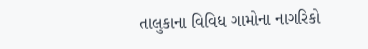તાલુકાના વિવિધ ગામોના નાગરિકો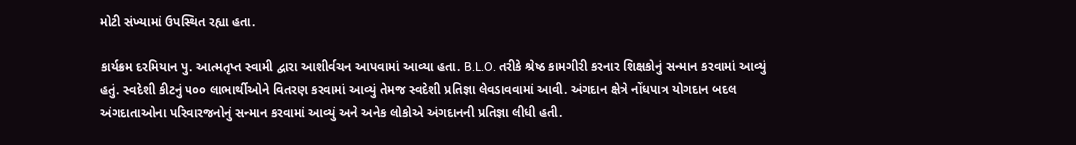મોટી સંખ્યામાં ઉપસ્થિત રહ્યા હતા.

કાર્યક્રમ દરમિયાન પુ. આત્મતૃપ્ત સ્વામી દ્વારા આશીર્વચન આપવામાં આવ્યા હતા. B.L.O. તરીકે શ્રેષ્ઠ કામગીરી કરનાર શિક્ષકોનું સન્માન કરવામાં આવ્યું હતું. સ્વદેશી કીટનું ૫૦૦ લાભાર્થીઓને વિતરણ કરવામાં આવ્યું તેમજ સ્વદેશી પ્રતિજ્ઞા લેવડાવવામાં આવી. અંગદાન ક્ષેત્રે નોંધપાત્ર યોગદાન બદલ અંગદાતાઓના પરિવારજનોનું સન્માન કરવામાં આવ્યું અને અનેક લોકોએ અંગદાનની પ્રતિજ્ઞા લીધી હતી.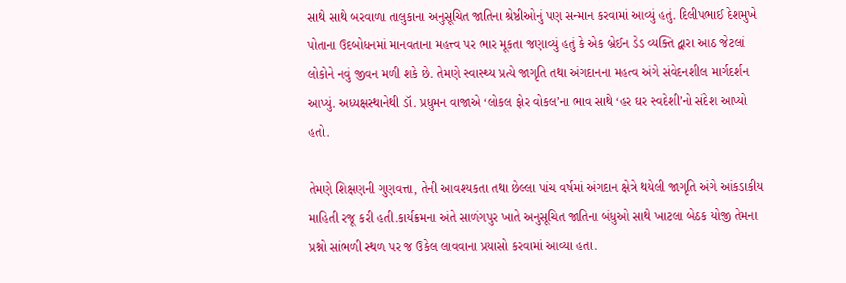સાથે સાથે બરવાળા તાલુકાના અનુસૂચિત જાતિના શ્રેષ્ઠીઓનું પણ સન્માન કરવામાં આવ્યું હતું. દિલીપભાઈ દેશમુખે પોતાના ઉદબોધનમાં માનવતાના મહત્ત્વ પર ભાર મૂકતા જણાવ્યું હતું કે એક બ્રેઈન ડેડ વ્યક્તિ દ્વારા આઠ જેટલાં લોકોને નવું જીવન મળી શકે છે. તેમણે સ્વાસ્થ્ય પ્રત્યે જાગૃતિ તથા અંગદાનના મહત્વ અંગે સંવેદનશીલ માર્ગદર્શન આપ્યું. અધ્યક્ષસ્થાનેથી ડૉ. પ્રધુમન વાજાએ ‘લોકલ ફોર વોકલ’ના ભાવ સાથે ‘હર ઘર સ્વદેશી’નો સંદેશ આપ્યો હતો.

તેમણે શિક્ષણની ગુણવત્તા, તેની આવશ્યકતા તથા છેલ્લા પાંચ વર્ષમાં અંગદાન ક્ષેત્રે થયેલી જાગૃતિ અંગે આંકડાકીય માહિતી રજૂ કરી હતી.કાર્યક્રમના અંતે સાળંગપુર ખાતે અનુસૂચિત જાતિના બંધુઓ સાથે ખાટલા બેઠક યોજી તેમના પ્રશ્નો સાંભળી સ્થળ પર જ ઉકેલ લાવવાના પ્રયાસો કરવામાં આવ્યા હતા.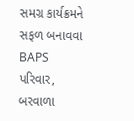સમગ્ર કાર્યક્રમને સફળ બનાવવા BAPS પરિવાર, બરવાળા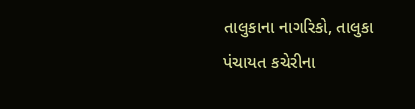તાલુકાના નાગરિકો, તાલુકા પંચાયત કચેરીના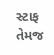સ્ટાફ તેમજ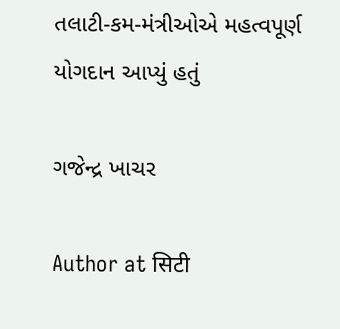તલાટી-કમ-મંત્રીઓએ મહત્વપૂર્ણ યોગદાન આપ્યું હતું

ગજેન્દ્ર ખાચર

Author at सिटी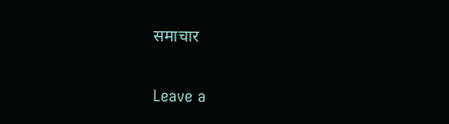समाचार

Leave a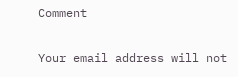Comment

Your email address will not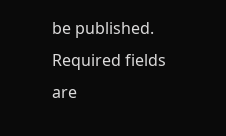be published. Required fields are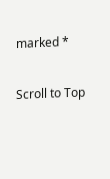marked *

Scroll to Top